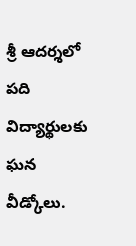శ్రీ ఆదర్శలో పది విద్యార్థులకు ఘన వీడ్కోలు.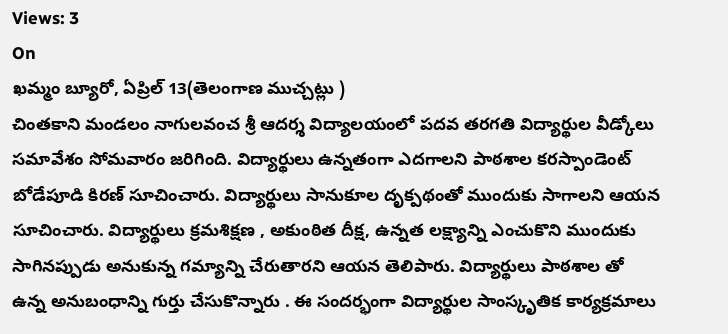Views: 3
On
ఖమ్మం బ్యూరో, ఏప్రిల్ 13(తెలంగాణ ముచ్చట్లు )
చింతకాని మండలం నాగులవంచ శ్రీ ఆదర్శ విద్యాలయంలో పదవ తరగతి విద్యార్థుల వీడ్కోలు సమావేశం సోమవారం జరిగింది. విద్యార్థులు ఉన్నతంగా ఎదగాలని పాఠశాల కరస్పాండెంట్ బోడేపూడి కిరణ్ సూచించారు. విద్యార్థులు సానుకూల దృక్పథంతో ముందుకు సాగాలని ఆయన సూచించారు. విద్యార్థులు క్రమశిక్షణ , అకుంఠిత దీక్ష, ఉన్నత లక్ష్యాన్ని ఎంచుకొని ముందుకు సాగినప్పుడు అనుకున్న గమ్యాన్ని చేరుతారని ఆయన తెలిపారు. విద్యార్థులు పాఠశాల తో ఉన్న అనుబంధాన్ని గుర్తు చేసుకొన్నారు . ఈ సందర్భంగా విద్యార్థుల సాంస్కృతిక కార్యక్రమాలు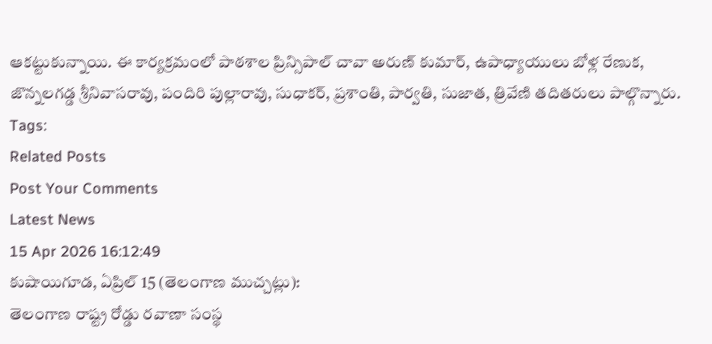ఆకట్టుకున్నాయి. ఈ కార్యక్రమంలో పాఠశాల ప్రిన్సిపాల్ చావా అరుణ్ కుమార్, ఉపాధ్యాయులు బోళ్ల రేణుక, జొన్నలగడ్డ శ్రీనివాసరావు, పందిరి పుల్లారావు, సుధాకర్, ప్రశాంతి, పార్వతి, సుజాత, త్రివేణి తదితరులు పాల్గొన్నారు.
Tags:
Related Posts
Post Your Comments
Latest News
15 Apr 2026 16:12:49
కుషాయిగూడ, ఏప్రిల్ 15 (తెలంగాణ ముచ్చట్లు):
తెలంగాణ రాష్ట్ర రోడ్డు రవాణా సంస్థ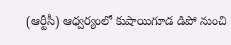(ఆర్టీసీ) ఆధ్వర్యంలో కుషాయిగూడ డిపో నుంచి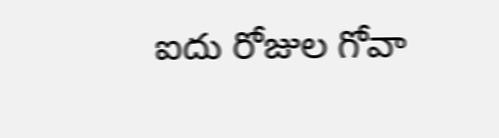ఐదు రోజుల గోవా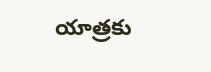యాత్రకు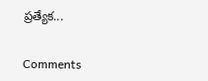ప్రత్యేక...


Comments